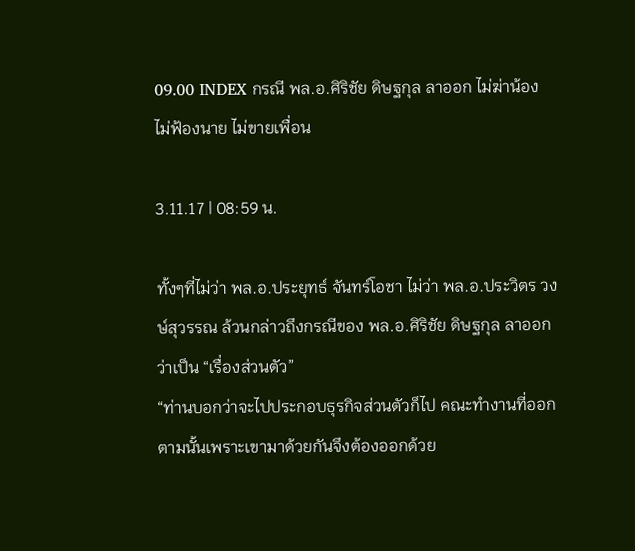09.00 INDEX กรณี พล.อ.ศิริชัย ดิษฐกุล ลาออก ไม่ฆ่าน้อง ไม่ฟ้องนาย ไม่ขายเพื่อน

3.11.17 | 08:59 น.

ทั้งๆที่ไม่ว่า พล.อ.ประยุทธ์ จันทร์โอชา ไม่ว่า พล.อ.ประวิตร วงษ์สุวรรณ ล้วนกล่าวถึงกรณีของ พล.อ.ศิริชัย ดิษฐกุล ลาออกว่าเป็น “เรื่องส่วนตัว”
“ท่านบอกว่าจะไปประกอบธุรกิจส่วนตัวก็ไป คณะทำงานที่ออกตามนั้นเพราะเขามาด้วยกันจึงต้องออกด้วย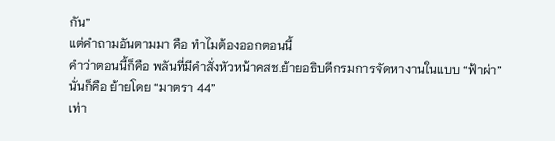กัน”
แต่คำถามอันตามมา คือ ทำไมต้องออกตอนนี้
คำว่าตอนนี้ก็คือ พลันที่มีคำสั่งหัวหน้าคสช.ย้ายอธิบดีกรมการจัดหางานในแบบ “ฟ้าผ่า”
นั่นก็คือ ย้ายโดย “มาตรา 44”
เท่า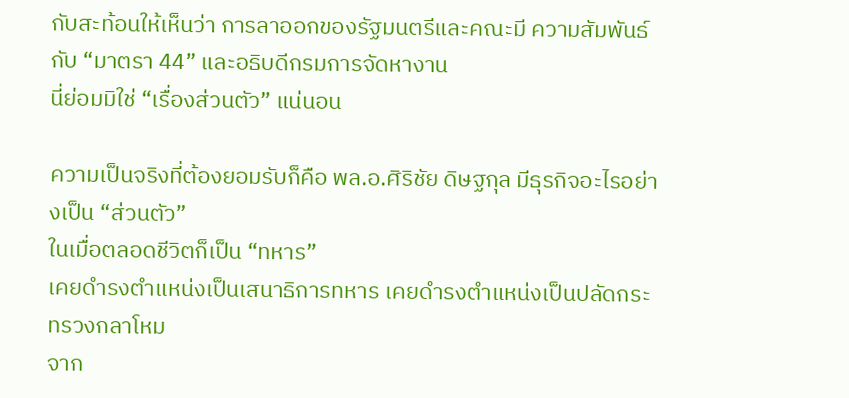กับสะท้อนให้เห็นว่า การลาออกของรัฐมนตรีและคณะมี ความสัมพันธ์กับ “มาตรา 44” และอธิบดีกรมการจัดหางาน
นี่ย่อมมิใช่ “เรื่องส่วนตัว” แน่นอน

ความเป็นจริงที่ต้องยอมรับก็คือ พล.อ.ศิริชัย ดิษฐกุล มีธุรกิจอะไรอย่างเป็น “ส่วนตัว”
ในเมื่อตลอดชีวิตก็เป็น “ทหาร”
เคยดำรงตำแหน่งเป็นเสนาธิการทหาร เคยดำรงตำแหน่งเป็นปลัดกระทรวงกลาโหม
จาก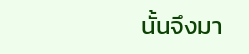นั้นจึงมา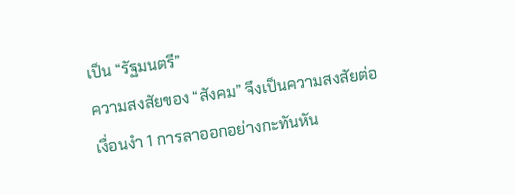เป็น “รัฐมนตรี”
ความสงสัยของ “สังคม” จึงเป็นความสงสัยต่อเงื่อนงำ 1 การลาออกอย่างกะทันหัน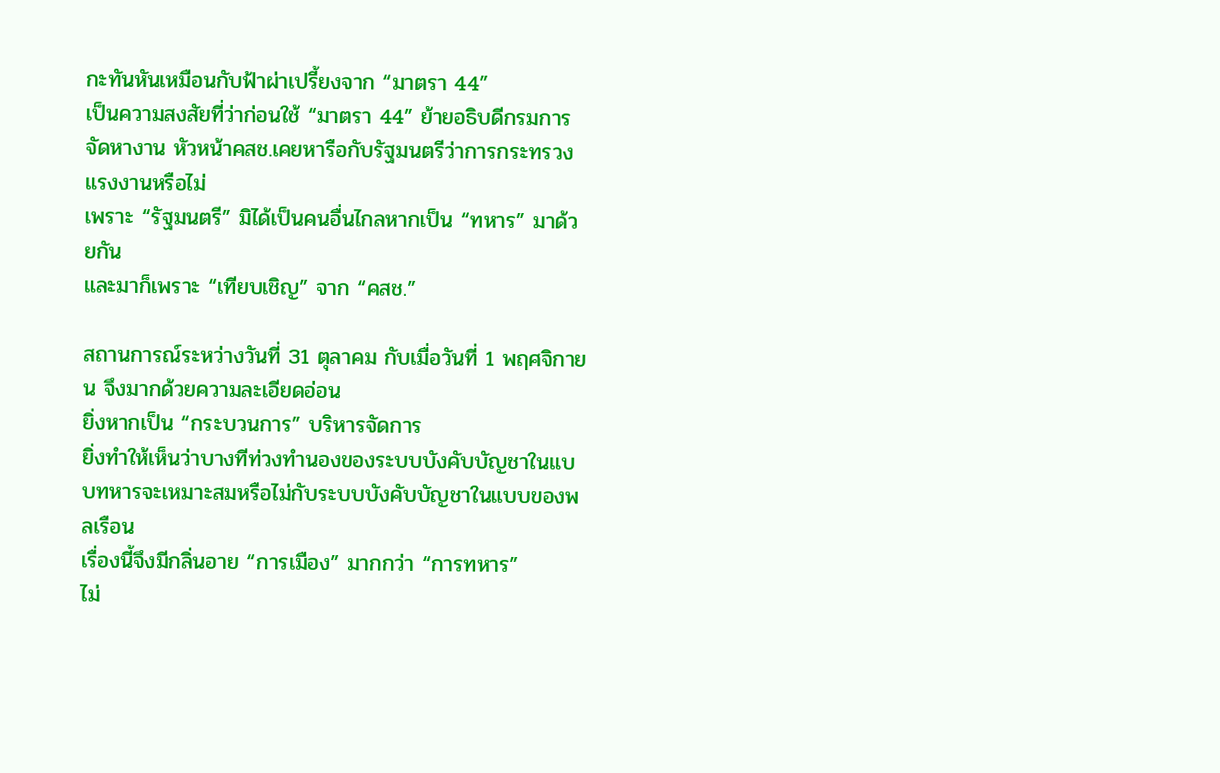กะทันหันเหมือนกับฟ้าผ่าเปรี้ยงจาก “มาตรา 44”
เป็นความสงสัยที่ว่าก่อนใช้ “มาตรา 44” ย้ายอธิบดีกรมการจัดหางาน หัวหน้าคสช.เคยหารือกับรัฐมนตรีว่าการกระทรวงแรงงานหรือไม่
เพราะ “รัฐมนตรี” มิได้เป็นคนอื่นไกลหากเป็น “ทหาร” มาด้วยกัน
และมาก็เพราะ “เทียบเชิญ” จาก “คสช.”

สถานการณ์ระหว่างวันที่ 31 ตุลาคม กับเมื่อวันที่ 1 พฤศจิกายน จึงมากด้วยความละเอียดอ่อน
ยิ่งหากเป็น “กระบวนการ” บริหารจัดการ
ยิ่งทำให้เห็นว่าบางทีท่วงทำนองของระบบบังคับบัญชาในแบบทหารจะเหมาะสมหรือไม่กับระบบบังคับบัญชาในแบบของพลเรือน
เรื่องนี้จึงมีกลิ่นอาย “การเมือง” มากกว่า “การทหาร”
ไม่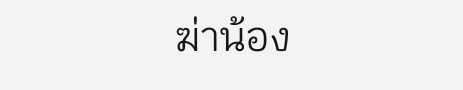ฆ่าน้อง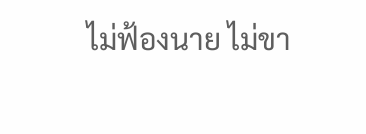ไม่ฟ้องนาย ไม่ขา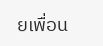ยเพื่อน